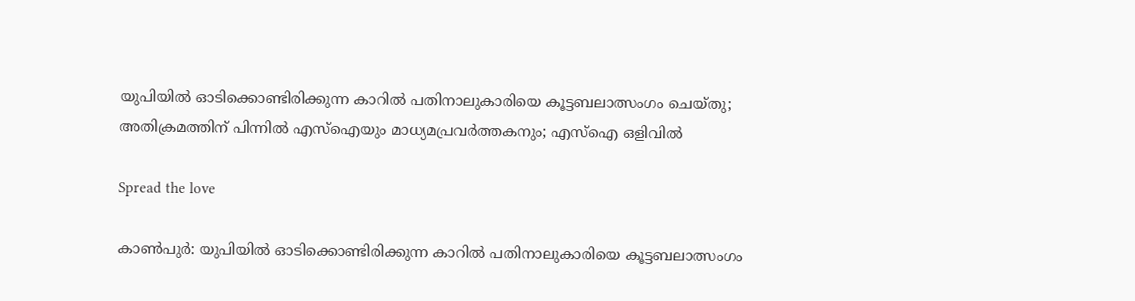യുപിയിൽ ഓടിക്കൊണ്ടിരിക്കുന്ന കാറിൽ പതിനാലുകാരിയെ കൂട്ടബലാത്സംഗം ചെയ്തു; അതിക്രമത്തിന് പിന്നിൽ എസ്‌ഐയും മാധ്യമപ്രവർത്തകനും; എസ്‌ഐ ഒളിവിൽ

Spread the love

കാൺപുർ: യുപിയിൽ ഓടിക്കൊണ്ടിരിക്കുന്ന കാറിൽ പതിനാലുകാരിയെ കൂട്ടബലാത്സംഗം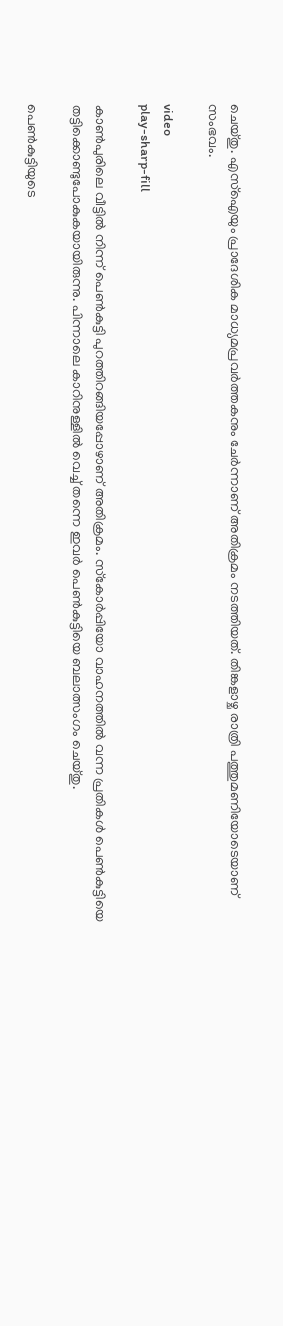ചെയ്തു. എസ്‌ഐയും പ്രാദേശിക മാധ്യമപ്രവർത്തകനും ചേർന്നാണ് അതിക്രമം നടത്തിയത്. തിങ്കളാഴ്ച രാത്രി പത്തുമണിയോടെയാണ് സംഭവം.

video
play-sharp-fill

കാൺപുരിലെ വീട്ടിൽ നിന്ന് പെൺകുട്ടി പുറത്തിറങ്ങിയപ്പോഴാണ് അതിക്രമം. സ്‌കോർപ്പിയോ വാഹനത്തിൽ വന്ന പ്രതികൾ പെൺകുട്ടിയെ തട്ടിക്കൊണ്ടുപോകുകയായിരുന്നു. പിന്നാലെ കാറിനുള്ളിൽ വെച്ച് തന്നെ ഇവർ പെൺകുട്ടിയെ ബലാത്സംഗം ചെയ്തു.

പെൺകുട്ടിയുടെ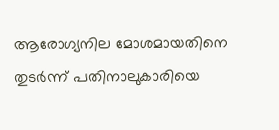ആരോഗ്യനില മോശമായതിനെ തുടർന്ന് പതിനാലുകാരിയെ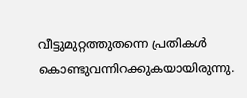വീട്ടുമുറ്റത്തുതന്നെ പ്രതികൾ കൊണ്ടുവന്നിറക്കുകയായിരുന്നു.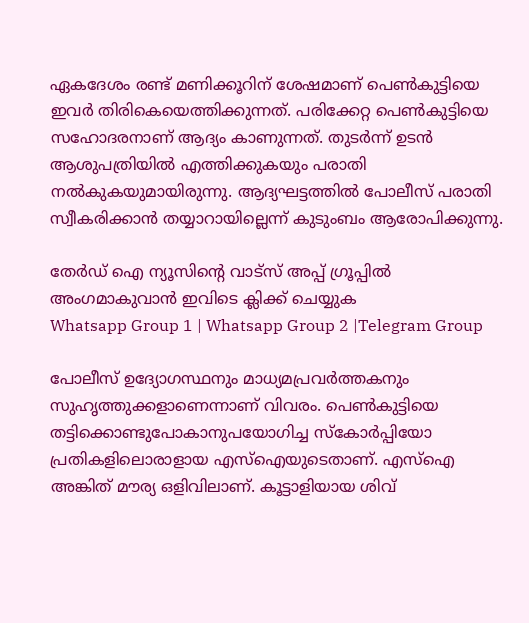ഏകദേശം രണ്ട് മണിക്കൂറിന് ശേഷമാണ് പെൺകുട്ടിയെ ഇവർ തിരികെയെത്തിക്കുന്നത്. പരിക്കേറ്റ പെൺകുട്ടിയെ സഹോദരനാണ് ആദ്യം കാണുന്നത്. തുടർന്ന് ഉടൻ ആശുപത്രിയിൽ എത്തിക്കുകയും പരാതി നൽകുകയുമായിരുന്നു. ആദ്യഘട്ടത്തിൽ പോലീസ് പരാതി സ്വീകരിക്കാൻ തയ്യാറായില്ലെന്ന് കുടുംബം ആരോപിക്കുന്നു.

തേർഡ് ഐ ന്യൂസിന്റെ വാട്സ് അപ്പ് ഗ്രൂപ്പിൽ അംഗമാകുവാൻ ഇവിടെ ക്ലിക്ക് ചെയ്യുക
Whatsapp Group 1 | Whatsapp Group 2 |Telegram Group

പോലീസ് ഉദ്യോഗസ്ഥനും മാധ്യമപ്രവർത്തകനും സുഹൃത്തുക്കളാണെന്നാണ് വിവരം. പെൺകുട്ടിയെ തട്ടിക്കൊണ്ടുപോകാനുപയോഗിച്ച സ്‌കോർപ്പിയോ പ്രതികളിലൊരാളായ എസ്‌ഐയുടെതാണ്. എസ്‌ഐ അങ്കിത് മൗര്യ ഒളിവിലാണ്. കൂട്ടാളിയായ ശിവ്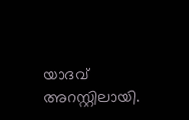യാദവ് അറസ്റ്റിലായി.